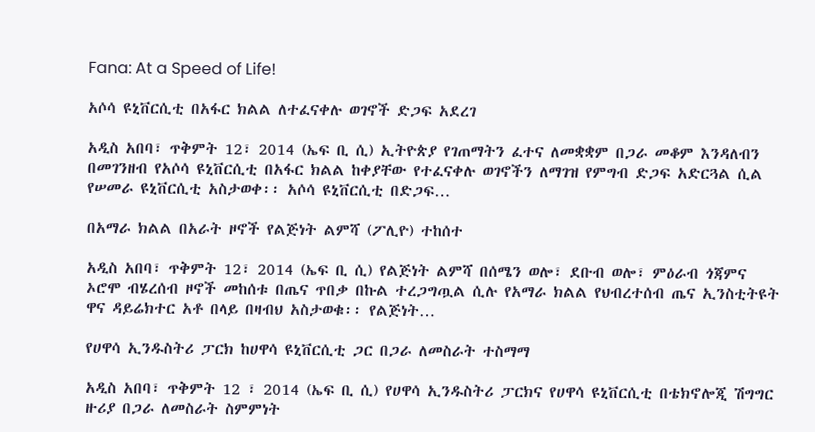Fana: At a Speed of Life!

አሶሳ ዩኒቨርሲቲ በአፋር ክልል ለተፈናቀሉ ወገኖች ድጋፍ አደረገ

አዲስ አበባ፣ ጥቅምት 12፣ 2014 (ኤፍ ቢ ሲ) ኢትዮጵያ የገጠማትን ፈተና ለመቋቋም በጋራ መቆም እንዳለብን በመገንዘብ የአሶሳ ዩኒቨርሲቲ በአፋር ክልል ከቀያቸው የተፈናቀሉ ወገኖችን ለማገዝ የምግብ ድጋፍ አድርጓል ሲል የሠመራ ዩኒቨርሲቲ አስታወቀ፡፡ አሶሳ ዩኒቨርሲቲ በድጋፍ…

በአማራ ክልል በአራት ዞኖች የልጅነት ልምሻ (ፖሊዮ) ተከሰተ

አዲስ አበባ፣ ጥቅምት 12፣ 2014 (ኤፍ ቢ ሲ) የልጅነት ልምሻ በሰሜን ወሎ፣ ደቡብ ወሎ፣ ምዕራብ ጎጃምና ኦሮሞ ብሄረሰብ ዞኖች መከሰቱ በጤና ጥበቃ በኩል ተረጋግጧል ሲሉ የአማራ ክልል የህብረተሰብ ጤና ኢንስቲትዩት ዋና ዳይሬክተር አቶ በላይ በዛብህ አስታወቁ፡፡ የልጅነት…

የሀዋሳ ኢንዱስትሪ ፓርክ ከሀዋሳ ዩኒቨርሲቲ ጋር በጋራ ለመስራት ተስማማ

አዲስ አበባ፣ ጥቅምት 12 ፣ 2014 (ኤፍ ቢ ሲ) የሀዋሳ ኢንዱስትሪ ፓርክና የሀዋሳ ዩኒቨርሲቲ በቴክኖሎጂ ሽግግር ዙሪያ በጋራ ለመስራት ስምምነት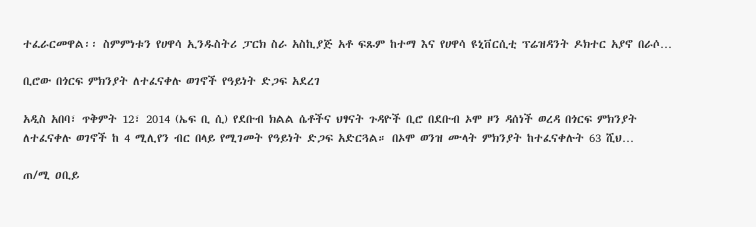ተፈራርመዋል፡፡ ስምምነቱን የሀዋሳ ኢንዱስትሪ ፓርክ ስራ አስኪያጅ አቶ ፍጹም ከተማ እና የሀዋሳ ዩኒቨርሲቲ ፕሬዝዳንት ዶክተር አያኖ በራሶ…

ቢሮው በጎርፍ ምክንያት ለተፈናቀሉ ወገኖች የዓይነት ድጋፍ አደረገ

አዲስ አበባ፣ ጥቅምት 12፣ 2014 (ኤፍ ቢ ሲ) የደቡብ ክልል ሴቶችና ህፃናት ጉዳዮች ቢሮ በደቡብ ኦሞ ዞን ዳሰነች ወረዳ በጎርፍ ምክንያት ለተፈናቀሉ ወገኖች ከ 4 ሚሊየን ብር በላይ የሚገመት የዓይነት ድጋፍ አድርጓል። በኦሞ ወንዝ ሙላት ምክንያት ከተፈናቀሉት 63 ሺህ…

ጠ/ሚ ዐቢይ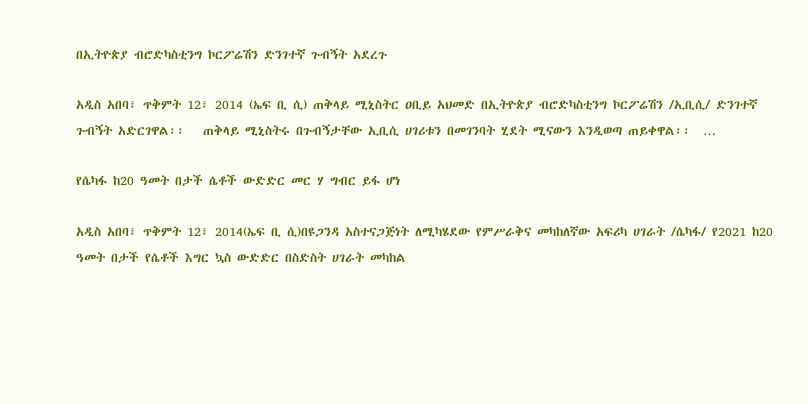በኢትዮጵያ ብሮድካስቲንግ ኮርፖሬሽን ድንገተኛ ጉብኝት አደረጉ

አዲስ አበባ፣ ጥቅምት 12፣ 2014 (ኤፍ ቢ ሲ) ጠቅላይ ሚኒስትር ዐቢይ አህመድ በኢትዮጵያ ብሮድካስቲንግ ኮርፖሬሽን /ኢቢሲ/ ድንገተኛ ጉብኝት አድርገዋል፡፡   ጠቅላይ ሚኒስትሩ በጉብኝታቸው ኢቢሲ ሀገሪቱን በመገንባት ሂደት ሚናውን እንዲወጣ ጠይቀዋል፡፡  …

የሴካፋ ከ20 ዓመት በታች ሴቶች ውድድር መር ሃ ግብር ይፋ ሆነ

አዲስ አበባ፣ ጥቅምት 12፣ 2014(ኤፍ ቢ ሲ)በዩጋንዳ አስተናጋጅነት ለሚካሄደው የምሥራቅና መካከለኛው አፍሪካ ሀገራት /ሴካፋ/ የ2021 ከ20 ዓመት በታች የሴቶች እግር ኳስ ውድድር በስድስት ሀገራት መካከል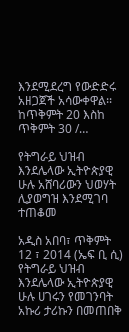እንደሚደረግ የውድድሩ አዘጋጀች አሳውቀዋል፡፡ ከጥቅምት 20 እስከ ጥቅምት 30 /…

የትግራይ ህዝብ እንደሌላው ኢትዮጵያዊ ሁሉ አሸባሪውን ህወሃት ሊያወግዝ እንደሚገባ ተጠቆመ

አዲስ አበባ፣ ጥቅምት 12 ፣ 2014 (ኤፍ ቢ ሲ) የትግራይ ህዝብ እንደሌላው ኢትዮጵያዊ ሁሉ ሀገሩን የመገንባት አኩሪ ታሪኩን በመጠበቅ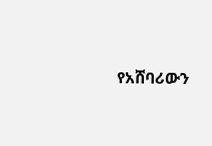የአሸባሪውን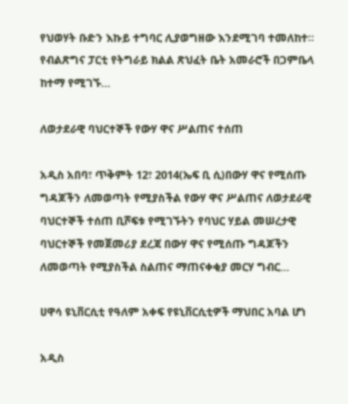የህወሃት ቡድን እኩይ ተግባር ሊያወግዘው እንደሚገባ ተመለከተ። የብልጽግና ፓርቲ የትግራይ ክልል ጽህፈት ቤት አመራሮች በጋምቤላ ከተማ የሚገኙ…

ለወታደራዊ ባህርተኞች የውሃ ዋና ሥልጠና ተሰጠ

አዲስ አበባ፣ ጥቅምት 12፣ 2014(ኤፍ ቢ ሲ)በውሃ ዋና የሚሰጡ ግዳጆችን ለመወጣት የሚያስችል የውሃ ዋና ሥልጠና ለወታደራዊ ባህርተኞች ተሰጠ ቢሾፍቱ የሚገኙትን የባህር ሃይል መሠረታዊ ባህርተኞች የመጀመሪያ ደረጃ በውሃ ዋና የሚሰጡ ግዳጆችን ለመወጣት የሚያስችል ስልጠና ማጠናቀቂያ መርሃ ግብር…

ሀዋሳ ዩኒቨርሲቲ የዓለም አቀፍ የዩኒቨርሲቲዎች ማህበር አባል ሆነ

አዲስ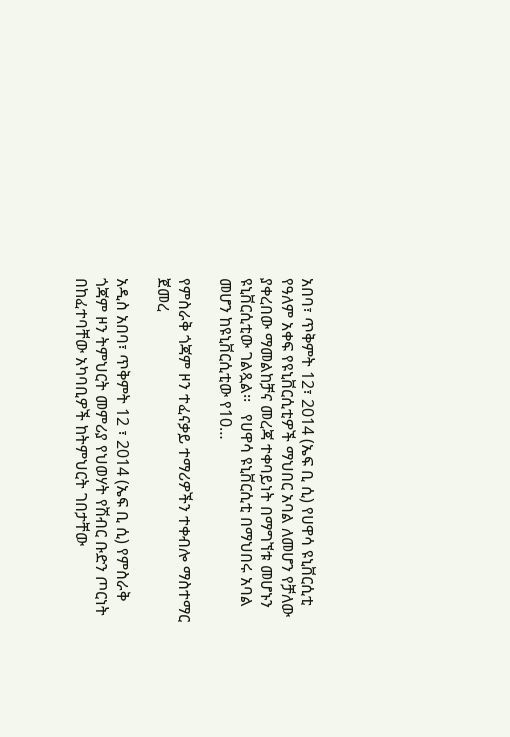አበባ፣ ጥቅምት 12፣ 2014 (ኤፍ ቢ ሲ) የሀዋሳ ዩኒቨርሲቲ የዓለም አቀፍ የዩኒቨርሲቲዎች ማህበር አባል ለመሆን የቻለው ያቀረበው ማመልከቻና መረጃ ተቀባይነት በማግኘቱ መሆኑን ዩኒቨርሲቲው ገልጿል፡፡   የሀዋሳ ዩኒቨርሲቲ በማህበሩ አባል መሆን ከዩኒቨርሲቲው የ10…

የምስራቅ ጎጃም ዞን ተፈናቃይ ተማሪዎችን ተቀብሎ ማስተማር ጀመረ

አዲስ አበባ፣ ጥቅምት 12 ፣ 2014 (ኤፍ ቢ ሲ) የምስራቅ ጎጃም ዞን ትምህርት መምሪያ የህወሃት የሽብር ቡድን ጦርነት በከፈተባቸው አካባቢዎች ከትምህርት ገበታቸው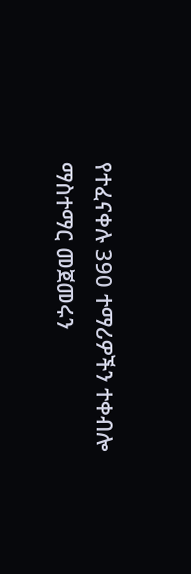የተፈናቀሉ 390 ተማሪዎችን ተቀብሎ ማስተማር መጀመሩን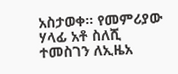አስታወቀ። የመምሪያው ሃላፊ አቶ ስለሺ ተመስገን ለኢዜአ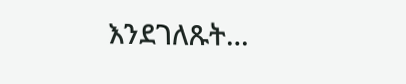እንደገለጹት…